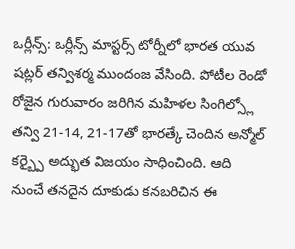ఒర్లీన్స్: ఒర్లీన్స్ మాస్టర్స్ టోర్నీలో భారత యువ షట్లర్ తన్విశర్మ ముందంజ వేసింది. పోటీల రెండో రోజైన గురువారం జరిగిన మహిళల సింగిల్స్లో తన్వి 21-14, 21-17తో భారత్కే చెందిన అన్మోల్ కర్బ్పై అద్భుత విజయం సాధించింది. ఆది నుంచే తనదైన దూకుడు కనబరిచిన ఈ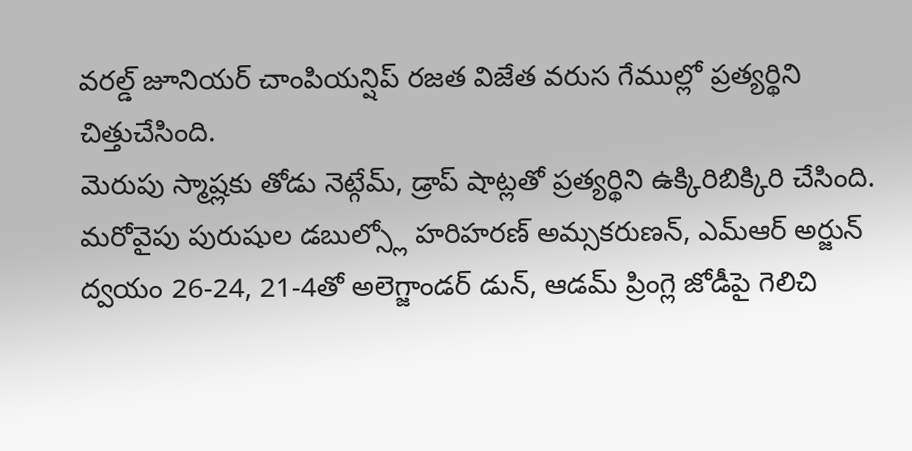వరల్డ్ జూనియర్ చాంపియన్షిప్ రజత విజేత వరుస గేముల్లో ప్రత్యర్థిని చిత్తుచేసింది.
మెరుపు స్మాష్లకు తోడు నెట్గేమ్, డ్రాప్ షాట్లతో ప్రత్యర్థిని ఉక్కిరిబిక్కిరి చేసింది. మరోవైపు పురుషుల డబుల్స్లో హరిహరణ్ అమ్సకరుణన్, ఎమ్ఆర్ అర్జున్ ద్వయం 26-24, 21-4తో అలెగ్జాండర్ డున్, ఆడమ్ ప్రింగ్లె జోడీపై గెలిచి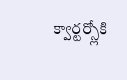క్వార్టర్స్లోకి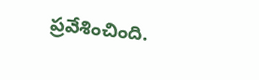ప్రవేశించింది.